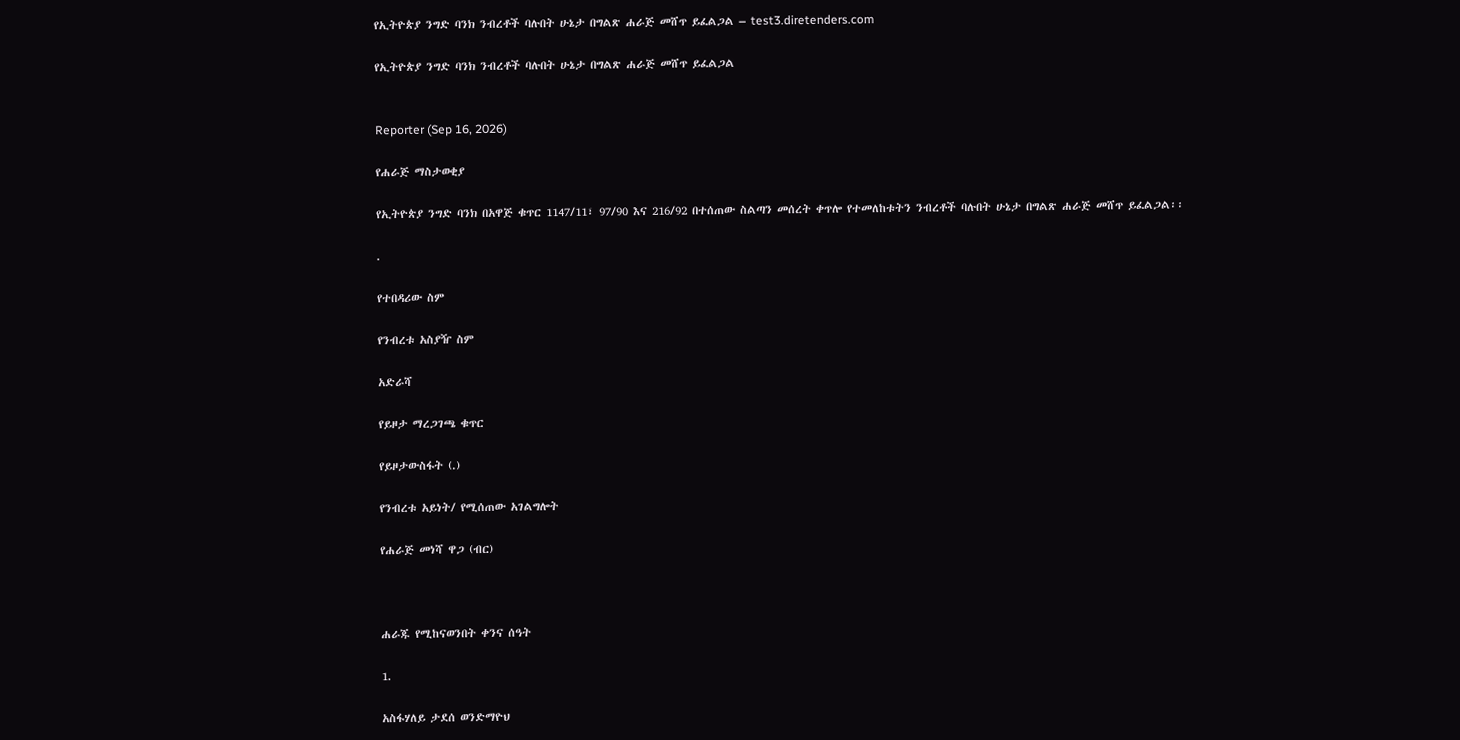የኢትዮጵያ ንግድ ባንክ ንብረቶች ባሉበት ሁኔታ በግልጽ ሐራጅ መሸጥ ይፈልጋል – test3.diretenders.com

የኢትዮጵያ ንግድ ባንክ ንብረቶች ባሉበት ሁኔታ በግልጽ ሐራጅ መሸጥ ይፈልጋል


Reporter (Sep 16, 2026)

የሐራጅ ማስታወቂያ

የኢትዮጵያ ንግድ ባንክ በአዋጅ ቁጥር 1147/11፣ 97/90 እና 216/92 በተሰጠው ስልጣን መሰረት ቀጥሎ የተመለከቱትን ንብረቶች ባሉበት ሁኔታ በግልጽ ሐራጅ መሸጥ ይፈልጋል፡፡

.

የተበዳሪው ስም

የንብረቱ አስያዥ ስም

አድራሻ

የይዞታ ማረጋገጫ ቁጥር

የይዞታውስፋት (.)

የንብረቱ አይነት/ የሚሰጠው አገልግሎት

የሐራጅ መነሻ ዋጋ (ብር)



ሐራጁ የሚከናወንበት ቀንና ሰዓት

1.

አስፋሃለይ ታደሰ ወንድማዮህ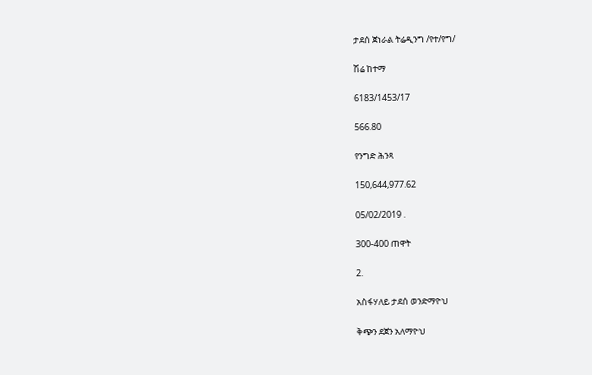ታደሰ ጀነራል ትሬዲንግ /የተ/የግ/

ሽሬ ከተማ

6183/1453/17

566.80

የንግድ ሕንጻ

150,644,977.62

05/02/2019 .

300-400 ጠዋት

2.

አስፋሃለይ ታደሰ ወንድማዮህ

ቅጭን ደጀን አለማዮህ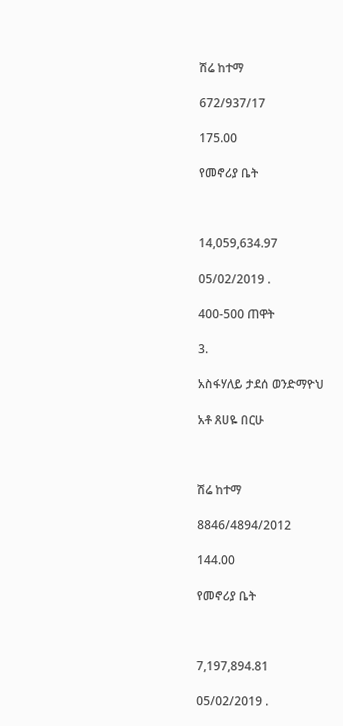ሽሬ ከተማ

672/937/17

175.00

የመኖሪያ ቤት



14,059,634.97

05/02/2019 .

400-500 ጠዋት

3.

አስፋሃለይ ታደሰ ወንድማዮህ

አቶ ጸሀዬ በርሁ



ሽሬ ከተማ

8846/4894/2012

144.00

የመኖሪያ ቤት



7,197,894.81

05/02/2019 .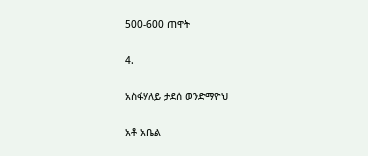500-600 ጠዋት

4.

አስፋሃለይ ታደሰ ወንድማዮህ

አቶ አቤል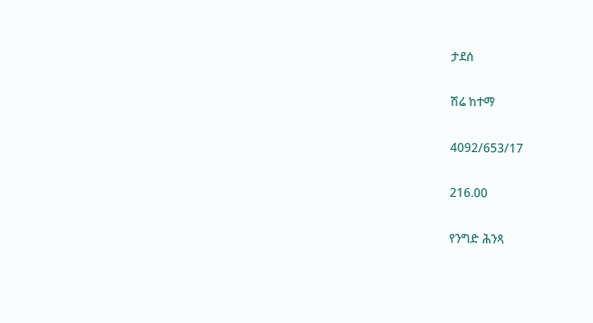ታደሰ

ሽሬ ከተማ

4092/653/17

216.00

የንግድ ሕንጻ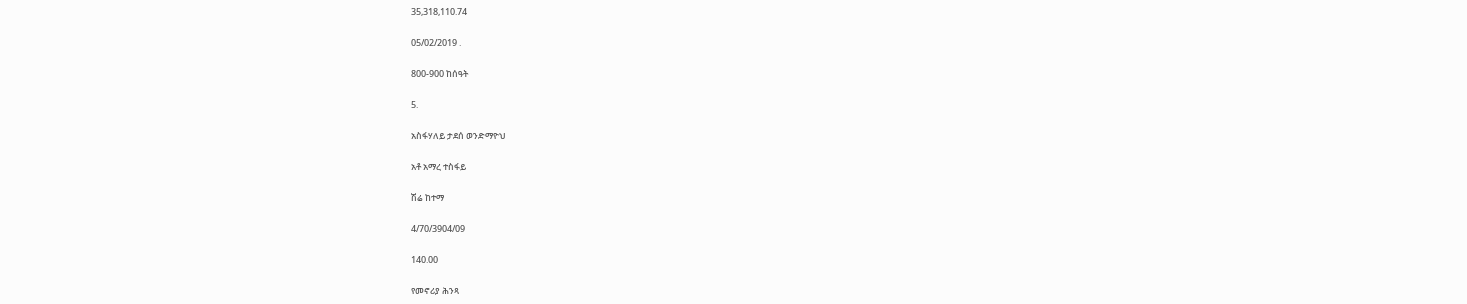35,318,110.74

05/02/2019 .

800-900 ከሰዓት

5.

አስፋሃለይ ታደሰ ወንድማዮህ

አቶ አማረ ተስፋይ

ሽሬ ከተማ

4/70/3904/09

140.00

የመኖሪያ ሕንጻ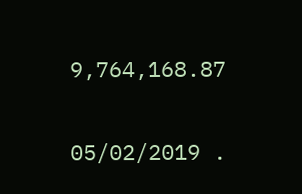9,764,168.87

05/02/2019 .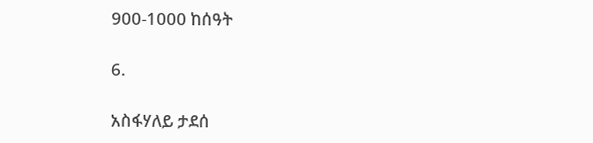900-1000 ከሰዓት

6.

አስፋሃለይ ታደሰ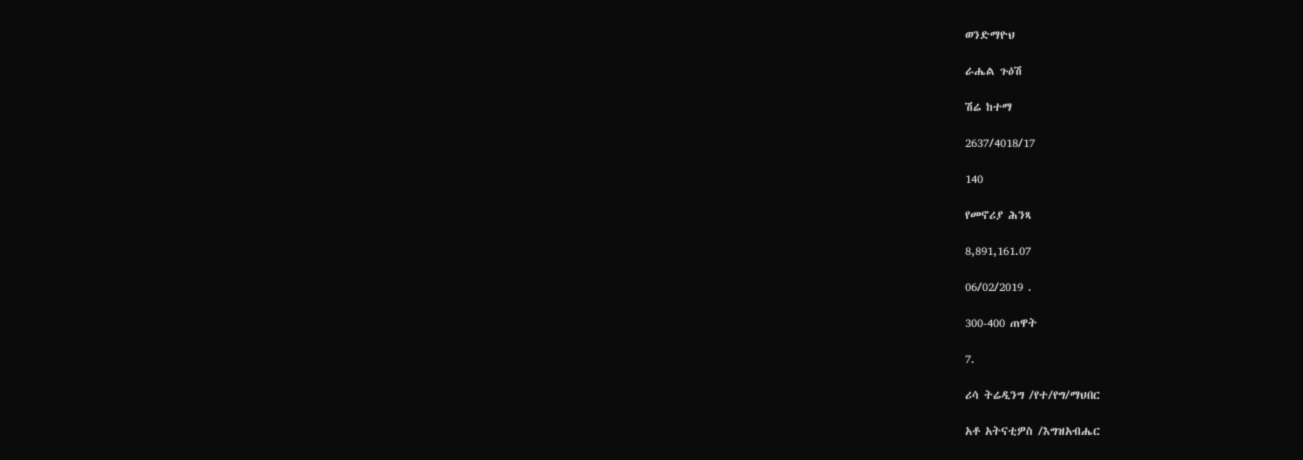ወንድማዮህ

ራሔል ጉዕሽ

ሽሬ ከተማ

2637/4018/17

140

የመኖሪያ ሕንጻ

8,891,161.07

06/02/2019 .

300-400 ጠዋት

7.

ሪሳ ትሬዲንግ /የተ/የግ/ማህበር

አቶ አትናቲዎስ /እግዝአብሔር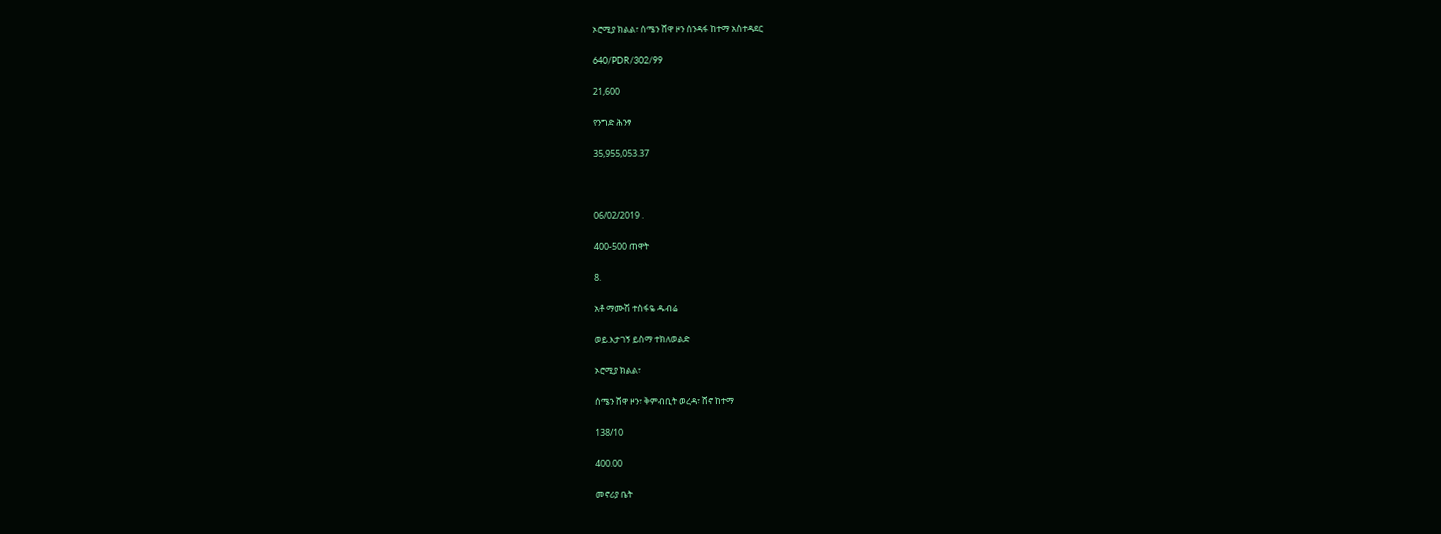ኦሮሚያ ክልል፣ ሰሜን ሸዋ ዞን ሰንዳፋ ከተማ አስተዳደር

640/PDR/302/99

21,600

የንግድ ሕንፃ

35,955,053.37



06/02/2019 .

400-500 ጠዋት

8.

አቶ ማሙሽ ተስፋዬ ዱብሬ

ወይ.እታገኝ ይስማ ተክለወልድ

ኦሮሚያ ክልል፣

ሰሜን ሸዋ ዞን፣ ቅምብቢት ወረዳ፣ ሸኖ ከተማ

138/10

400.00

መኖሪያ ቤት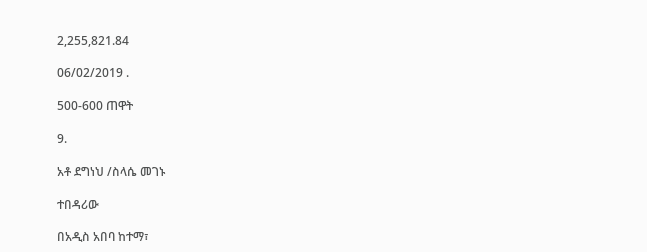2,255,821.84

06/02/2019 .

500-600 ጠዋት

9.

አቶ ደግነህ /ስላሴ መገኑ

ተበዳሪው

በአዲስ አበባ ከተማ፣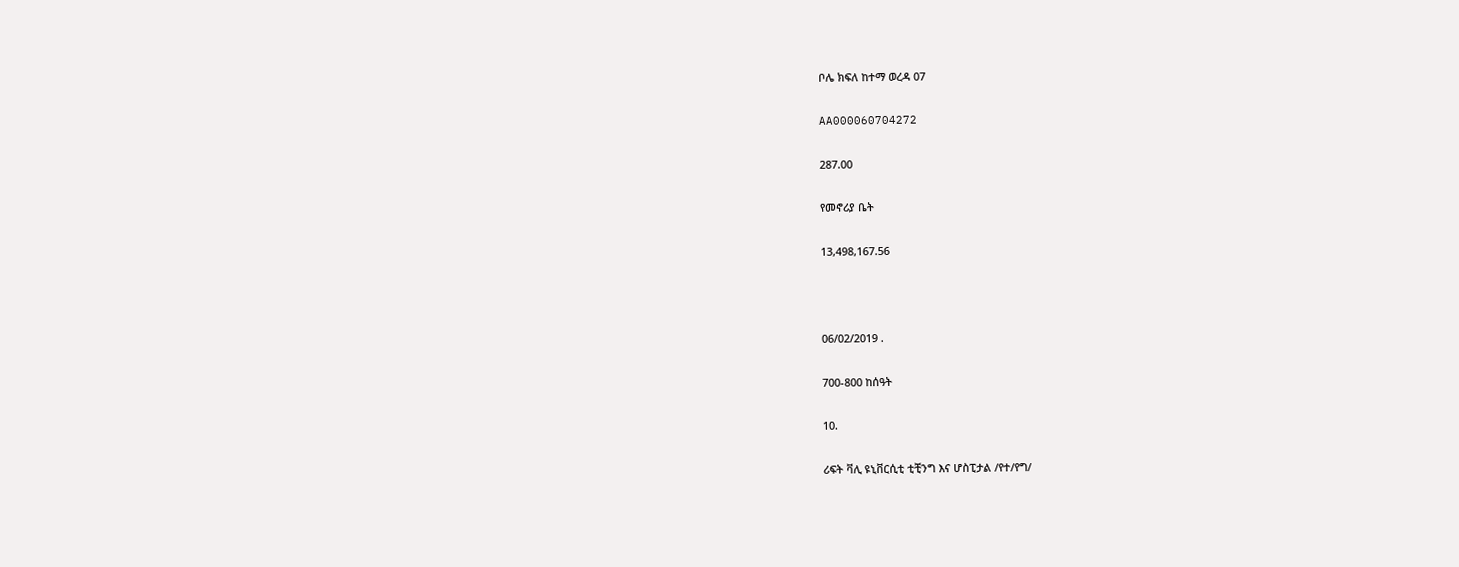ቦሌ ክፍለ ከተማ ወረዳ 07

AA000060704272

287.00

የመኖሪያ ቤት

13,498,167.56



06/02/2019 .

700-800 ከሰዓት

10.

ሪፍት ቫሊ ዩኒቨርሲቲ ቲቺንግ እና ሆስፒታል /የተ/የግ/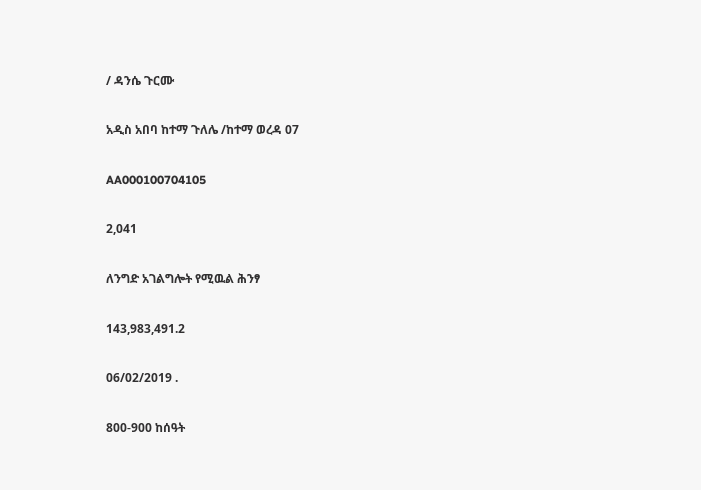/ ዳንሴ ጉርሙ

አዲስ አበባ ከተማ ጉለሌ /ከተማ ወረዳ 07

AA000100704105

2,041

ለንግድ አገልግሎት የሚዉል ሕንፃ

143,983,491.2

06/02/2019 .

800-900 ከሰዓት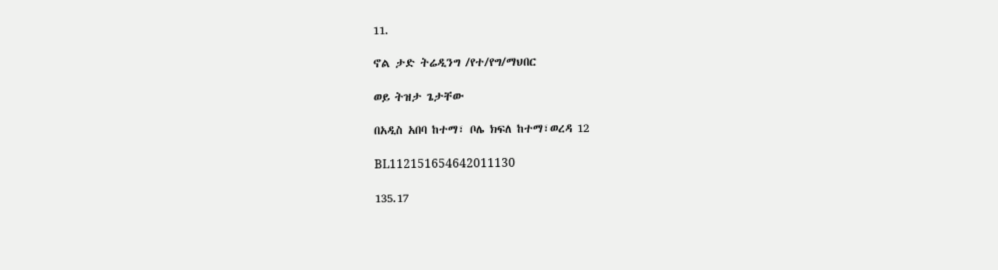11.

ኖል ታድ ትሬዲንግ /የተ/የግ/ማህበር

ወይ ትዝታ ጌታቸው

በአዲስ አበባ ከተማ፣ ቦሌ ክፍለ ከተማ፣ወረዳ 12

BL112151654642011130

135.17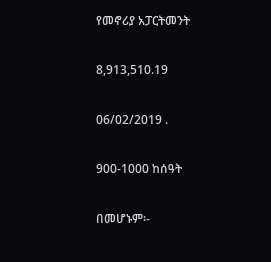የመኖሪያ አፓርትመንት

8,913,510.19

06/02/2019 .

900-1000 ከሰዓት

በመሆኑም፡-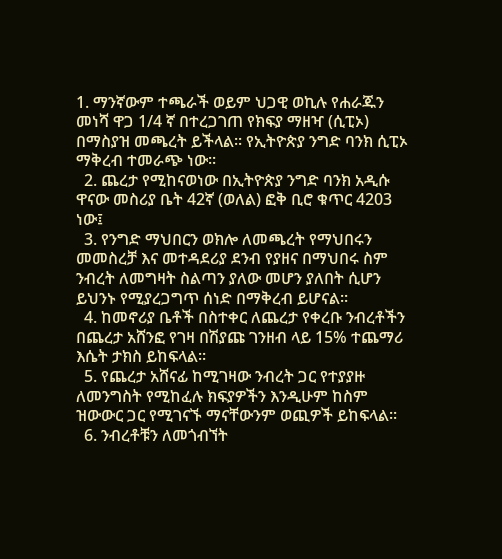1. ማንኛውም ተጫራች ወይም ህጋዊ ወኪሉ የሐራጁን መነሻ ዋጋ 1/4 ኛ በተረጋገጠ የክፍያ ማዘዣ (ሲፒኦ) በማስያዝ መጫረት ይችላል፡፡ የኢትዮጵያ ንግድ ባንክ ሲፒኦ ማቅረብ ተመራጭ ነው፡፡
  2. ጨረታ የሚከናወነው በኢትዮጵያ ንግድ ባንክ አዲሱ ዋናው መስሪያ ቤት 42ኛ (ወለል) ፎቅ ቢሮ ቁጥር 4203 ነው፤
  3. የንግድ ማህበርን ወክሎ ለመጫረት የማህበሩን መመስረቻ እና መተዳደሪያ ደንብ የያዘና በማህበሩ ስም ንብረት ለመግዛት ስልጣን ያለው መሆን ያለበት ሲሆን ይህንኑ የሚያረጋግጥ ሰነድ በማቅረብ ይሆናል፡፡
  4. ከመኖሪያ ቤቶች በስተቀር ለጨረታ የቀረቡ ንብረቶችን በጨረታ አሸንፎ የገዛ በሽያጩ ገንዘብ ላይ 15% ተጨማሪ እሴት ታክስ ይከፍላል፡፡
  5. የጨረታ አሸናፊ ከሚገዛው ንብረት ጋር የተያያዙ ለመንግስት የሚከፈሉ ክፍያዎችን እንዲሁም ከስም ዝውውር ጋር የሚገናኙ ማናቸውንም ወጪዎች ይከፍላል፡፡
  6. ንብረቶቹን ለመጎብኘት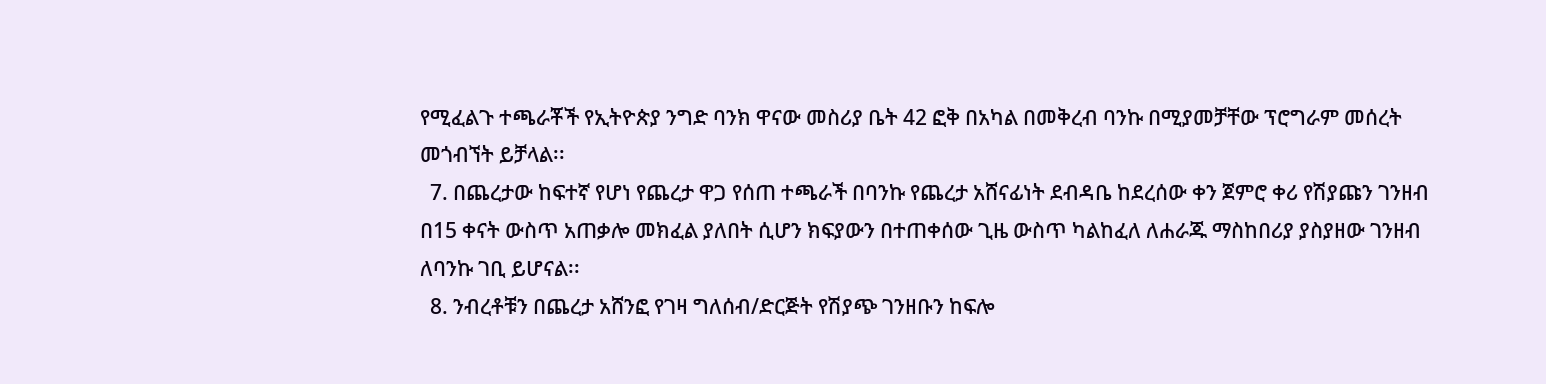የሚፈልጉ ተጫራቾች የኢትዮጵያ ንግድ ባንክ ዋናው መስሪያ ቤት 42 ፎቅ በአካል በመቅረብ ባንኩ በሚያመቻቸው ፕሮግራም መሰረት መጎብኘት ይቻላል፡፡
  7. በጨረታው ከፍተኛ የሆነ የጨረታ ዋጋ የሰጠ ተጫራች በባንኩ የጨረታ አሸናፊነት ደብዳቤ ከደረሰው ቀን ጀምሮ ቀሪ የሽያጩን ገንዘብ በ15 ቀናት ውስጥ አጠቃሎ መክፈል ያለበት ሲሆን ክፍያውን በተጠቀሰው ጊዜ ውስጥ ካልከፈለ ለሐራጁ ማስከበሪያ ያስያዘው ገንዘብ ለባንኩ ገቢ ይሆናል፡፡
  8. ንብረቶቹን በጨረታ አሸንፎ የገዛ ግለሰብ/ድርጅት የሽያጭ ገንዘቡን ከፍሎ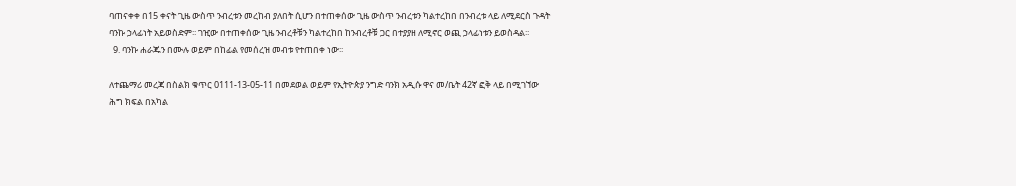ባጠናቀቀ በ15 ቀናት ጊዜ ውስጥ ንብረቱን መረከብ ያለበት ሲሆን በተጠቀሰው ጊዜ ውስጥ ንብረቱን ካልተረከበ በንብረቱ ላይ ለሚደርስ ጉዳት ባንኩ ኃላፊነት አይወስድም፡፡ ገዢው በተጠቀሰው ጊዜ ንብረቶቹን ካልተረከበ ከንብረቶቹ ጋር በተያያዘ ለሚኖር ወጪ ኃላፊነቱን ይወስዳል፡፡
  9. ባንኩ ሐራጁን በሙሉ ወይም በከፊል የመሰረዝ መብቱ የተጠበቀ ነው፡፡

ለተጨማሪ መረጃ በስልክ ቁጥር 0111-13-05-11 በመደወል ወይም የኢትዮጵያ ንግድ ባንክ አዲሱ ዋና መ/ቤት 42ኛ ፎቅ ላይ በሚገኘው ሕግ ክፍል በአካል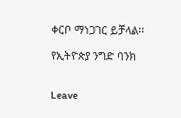ቀርቦ ማነጋገር ይቻላል፡፡

የኢትዮጵያ ንግድ ባንክ


Leave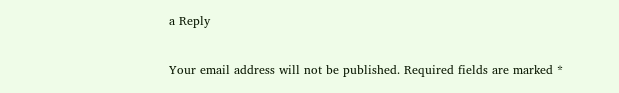a Reply

Your email address will not be published. Required fields are marked *